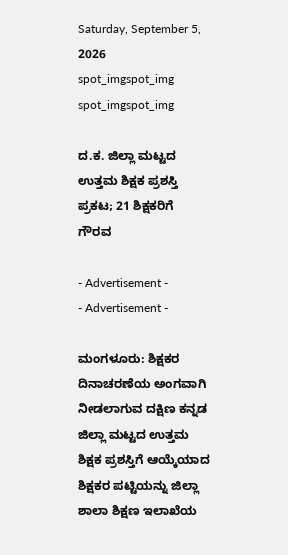Saturday, September 5, 2026
spot_imgspot_img
spot_imgspot_img

ದ.ಕ. ಜಿಲ್ಲಾ ಮಟ್ಟದ ಉತ್ತಮ ಶಿಕ್ಷಕ ಪ್ರಶಸ್ತಿ ಪ್ರಕಟ; 21 ಶಿಕ್ಷಕರಿಗೆ ಗೌರವ

- Advertisement -
- Advertisement -

ಮಂಗಳೂರು: ಶಿಕ್ಷಕರ ದಿನಾಚರಣೆಯ ಅಂಗವಾಗಿ ನೀಡಲಾಗುವ ದಕ್ಷಿಣ ಕನ್ನಡ ಜಿಲ್ಲಾ ಮಟ್ಟದ ಉತ್ತಮ ಶಿಕ್ಷಕ ಪ್ರಶಸ್ತಿಗೆ ಆಯ್ಕೆಯಾದ ಶಿಕ್ಷಕರ ಪಟ್ಟಿಯನ್ನು ಜಿಲ್ಲಾ ಶಾಲಾ ಶಿಕ್ಷಣ ಇಲಾಖೆಯ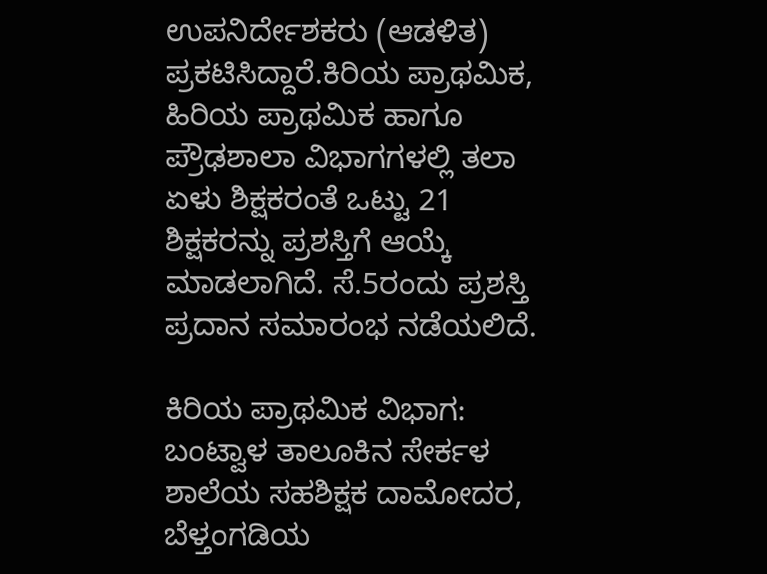ಉಪನಿರ್ದೇಶಕರು (ಆಡಳಿತ) ಪ್ರಕಟಿಸಿದ್ದಾರೆ.ಕಿರಿಯ ಪ್ರಾಥಮಿಕ, ಹಿರಿಯ ಪ್ರಾಥಮಿಕ ಹಾಗೂ ಪ್ರೌಢಶಾಲಾ ವಿಭಾಗಗಳಲ್ಲಿ ತಲಾ ಏಳು ಶಿಕ್ಷಕರಂತೆ ಒಟ್ಟು 21 ಶಿಕ್ಷಕರನ್ನು ಪ್ರಶಸ್ತಿಗೆ ಆಯ್ಕೆ ಮಾಡಲಾಗಿದೆ. ಸೆ.5ರಂದು ಪ್ರಶಸ್ತಿ ಪ್ರದಾನ ಸಮಾರಂಭ ನಡೆಯಲಿದೆ.

ಕಿರಿಯ ಪ್ರಾಥಮಿಕ ವಿಭಾಗ: ಬಂಟ್ವಾಳ ತಾಲೂಕಿನ ಸೇರ್ಕಳ ಶಾಲೆಯ ಸಹಶಿಕ್ಷಕ ದಾಮೋದರ, ಬೆಳ್ತಂಗಡಿಯ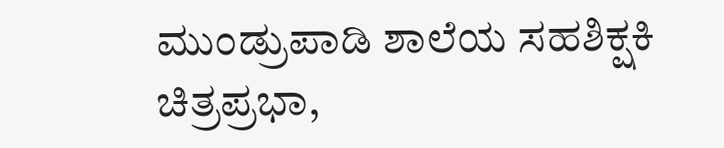ಮುಂಡ್ರುಪಾಡಿ ಶಾಲೆಯ ಸಹಶಿಕ್ಷಕಿ ಚಿತ್ರಪ್ರಭಾ,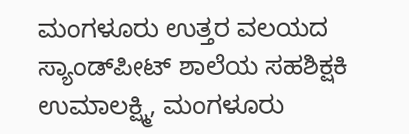ಮಂಗಳೂರು ಉತ್ತರ ವಲಯದ ಸ್ಯಾಂಡ್‌ಪೀಟ್ ಶಾಲೆಯ ಸಹಶಿಕ್ಷಕಿ ಉಮಾಲಕ್ಷ್ಮಿ, ಮಂಗಳೂರು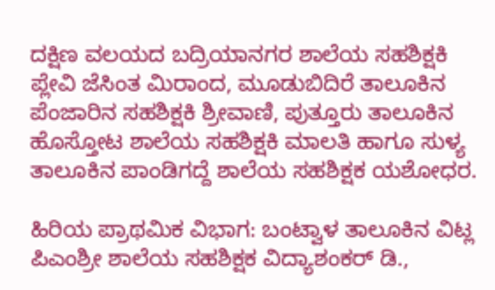ದಕ್ಷಿಣ ವಲಯದ ಬದ್ರಿಯಾನಗರ ಶಾಲೆಯ ಸಹಶಿಕ್ಷಕಿ ಪ್ಲೇವಿ ಜೆಸಿಂತ ಮಿರಾಂದ, ಮೂಡುಬಿದಿರೆ ತಾಲೂಕಿನ ಪೆಂಜಾರಿನ ಸಹಶಿಕ್ಷಕಿ ಶ್ರೀವಾಣಿ, ಪುತ್ತೂರು ತಾಲೂಕಿನ ಹೊಸ್ತೋಟ ಶಾಲೆಯ ಸಹಶಿಕ್ಷಕಿ ಮಾಲತಿ ಹಾಗೂ ಸುಳ್ಯ ತಾಲೂಕಿನ ಪಾಂಡಿಗದ್ದೆ ಶಾಲೆಯ ಸಹಶಿಕ್ಷಕ ಯಶೋಧರ.

ಹಿರಿಯ ಪ್ರಾಥಮಿಕ ವಿಭಾಗ: ಬಂಟ್ವಾಳ ತಾಲೂಕಿನ ವಿಟ್ಲ ಪಿಎಂಶ್ರೀ ಶಾಲೆಯ ಸಹಶಿಕ್ಷಕ ವಿದ್ಯಾಶಂಕರ್ ಡಿ.,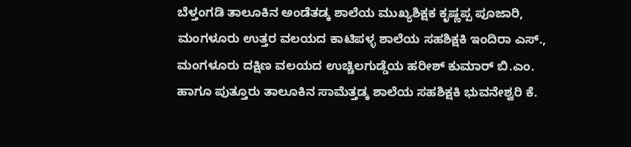ಬೆಳ್ತಂಗಡಿ ತಾಲೂಕಿನ ಅಂಡೆತಡ್ಕ ಶಾಲೆಯ ಮುಖ್ಯಶಿಕ್ಷಕ ಕೃಷ್ಣಪ್ಪ ಪೂಜಾರಿ, ಮಂಗಳೂರು ಉತ್ತರ ವಲಯದ ಕಾಟಿಪಳ್ಳ ಶಾಲೆಯ ಸಹಶಿಕ್ಷಕಿ ಇಂದಿರಾ ಎಸ್., ಮಂಗಳೂರು ದಕ್ಷಿಣ ವಲಯದ ಉಚ್ಚಿಲಗುಡ್ಡೆಯ ಹರೀಶ್ ಕುಮಾರ್ ಬಿ.ಎಂ. ಹಾಗೂ ಪುತ್ತೂರು ತಾಲೂಕಿನ ಸಾಮೆತ್ತಡ್ಕ ಶಾಲೆಯ ಸಹಶಿಕ್ಷಕಿ ಭುವನೇಶ್ವರಿ ಕೆ.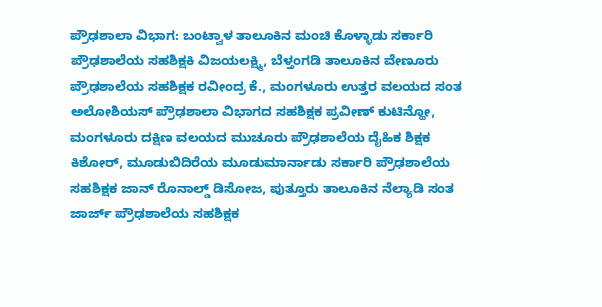ಪ್ರೌಢಶಾಲಾ ವಿಭಾಗ: ಬಂಟ್ವಾಳ ತಾಲೂಕಿನ ಮಂಚಿ ಕೊಳ್ಳಾಡು ಸರ್ಕಾರಿ ಪ್ರೌಢಶಾಲೆಯ ಸಹಶಿಕ್ಷಕಿ ವಿಜಯಲಕ್ಷ್ಮಿ, ಬೆಳ್ತಂಗಡಿ ತಾಲೂಕಿನ ವೇಣೂರು ಪ್ರೌಢಶಾಲೆಯ ಸಹಶಿಕ್ಷಕ ರವೀಂದ್ರ ಕೆ., ಮಂಗಳೂರು ಉತ್ತರ ವಲಯದ ಸಂತ ಅಲೋಶಿಯಸ್ ಪ್ರೌಢಶಾಲಾ ವಿಭಾಗದ ಸಹಶಿಕ್ಷಕ ಪ್ರವೀಣ್ ಕುಟಿನ್ಹೋ, ಮಂಗಳೂರು ದಕ್ಷಿಣ ವಲಯದ ಮುಚೂರು ಪ್ರೌಢಶಾಲೆಯ ದೈಹಿಕ ಶಿಕ್ಷಕ ಕಿಶೋರ್, ಮೂಡುಬಿದಿರೆಯ ಮೂಡುಮಾರ್ನಾಡು ಸರ್ಕಾರಿ ಪ್ರೌಢಶಾಲೆಯ ಸಹಶಿಕ್ಷಕ ಜಾನ್ ರೊನಾಲ್ಡ್ ಡಿಸೋಜ, ಪುತ್ತೂರು ತಾಲೂಕಿನ ನೆಲ್ಯಾಡಿ ಸಂತ ಜಾರ್ಜ್ ಪ್ರೌಢಶಾಲೆಯ ಸಹಶಿಕ್ಷಕ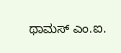ಥಾಮಸ್ ಎಂ.ಐ.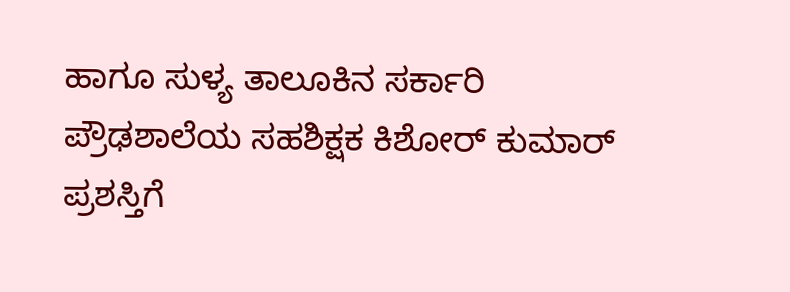ಹಾಗೂ ಸುಳ್ಯ ತಾಲೂಕಿನ ಸರ್ಕಾರಿ ಪ್ರೌಢಶಾಲೆಯ ಸಹಶಿಕ್ಷಕ ಕಿಶೋರ್ ಕುಮಾರ್ ಪ್ರಶಸ್ತಿಗೆ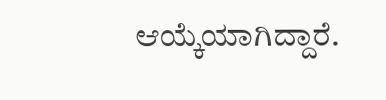ಆಯ್ಕೆಯಾಗಿದ್ದಾರೆ.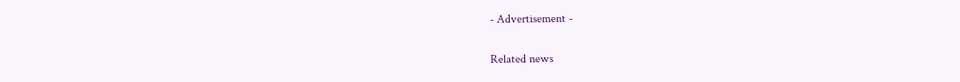- Advertisement -

Related news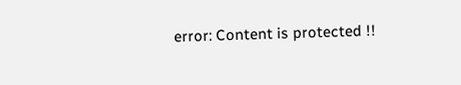error: Content is protected !!